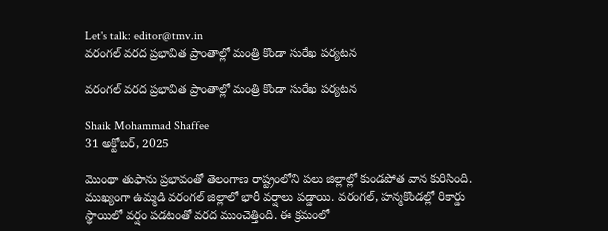Let's talk: editor@tmv.in
వరంగల్ వరద ప్రభావిత ప్రాంతాల్లో మంత్రి కొండా సురేఖ పర్యటన

వరంగల్ వరద ప్రభావిత ప్రాంతాల్లో మంత్రి కొండా సురేఖ పర్యటన

Shaik Mohammad Shaffee
31 అక్టోబర్, 2025

మొంథా తుఫాను ప్రభావంతో తెలంగాణ రాష్ట్రంలోని పలు జిల్లాల్లో కుండపోత వాన కురిసింది. ముఖ్యంగా ఉమ్మడి వరంగల్ జిల్లాలో భారీ వర్షాలు పడ్డాయి. వరంగల్, హన్మకొండల్లో రికార్డు స్థాయిలో వర్షం పడటంతో వరద ముంచెత్తింది. ఈ క్రమంలో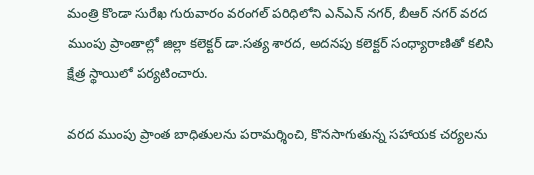మంత్రి కొండా సురేఖ గురువారం వరంగల్ పరిధిలోని ఎన్‌ఎన్ నగర్, బీఆర్ నగర్ వరద ముంపు ప్రాంతాల్లో జిల్లా కలెక్టర్ డా.సత్య శారద, అదనపు కలెక్టర్ సంధ్యారాణితో కలిసి క్షేత్ర స్థాయిలో పర్యటించారు.

వరద ముంపు ప్రాంత బాధితులను పరామర్శించి, కొనసాగుతున్న సహాయక చర్యలను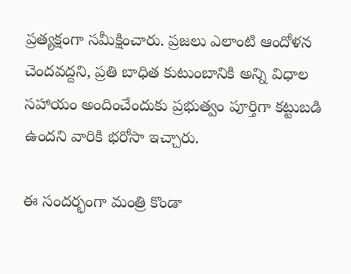ప్రత్యక్షంగా సమీక్షించారు. ప్రజలు ఎలాంటి ఆందోళన చెందవద్దని, ప్రతి బాధిత కుటుంబానికి అన్ని విధాల సహాయం అందించేందుకు ప్రభుత్వం పూర్తిగా కట్టుబడి ఉందని వారికి భరోసా ఇచ్చారు.

ఈ సందర్భంగా మంత్రి కొండా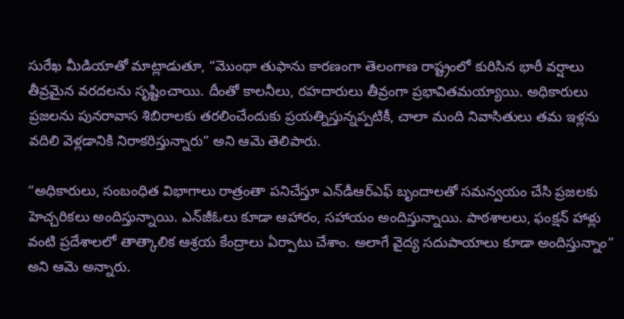సురేఖ మీడియాతో మాట్లాడుతూ, “మొంథా తుఫాను కారణంగా తెలంగాణ రాష్ట్రంలో కురిసిన భారీ వర్షాలు తీవ్రమైన వరదలను సృష్టించాయి. దీంతో కాలనీలు, రహదారులు తీవ్రంగా ప్రభావితమయ్యాయి. అధికారులు ప్రజలను పునరావాస శిబిరాలకు తరలించేందుకు ప్రయత్నిస్తున్నప్పటికీ, చాలా మంది నివాసితులు తమ ఇళ్లను వదిలి వెళ్లడానికి నిరాకరిస్తున్నారు” అని ఆమె తెలిపారు.

“అధికారులు, సంబంధిత విభాగాలు రాత్రంతా పనిచేస్తూ ఎన్‌డీఆర్‌ఎఫ్ బృందాలతో సమన్వయం చేసి ప్రజలకు హెచ్చరికలు అందిస్తున్నాయి. ఎన్‌జీఓలు కూడా ఆహారం, సహాయం అందిస్తున్నాయి. పాఠశాలలు, ఫంక్షన్ హాళ్లు వంటి ప్రదేశాలలో తాత్కాలిక ఆశ్రయ కేంద్రాలు ఏర్పాటు చేశాం. అలాగే వైద్య సదుపాయాలు కూడా అందిస్తున్నాం” అని ఆమె అన్నారు.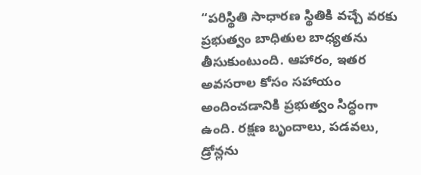“పరిస్థితి సాధారణ స్థితికి వచ్చే వరకు ప్రభుత్వం బాధితుల బాధ్యతను తీసుకుంటుంది. ఆహారం, ఇతర అవసరాల కోసం సహాయం అందించడానికి ప్రభుత్వం సిద్ధంగా ఉంది. రక్షణ బృందాలు, పడవలు, డ్రోన్లను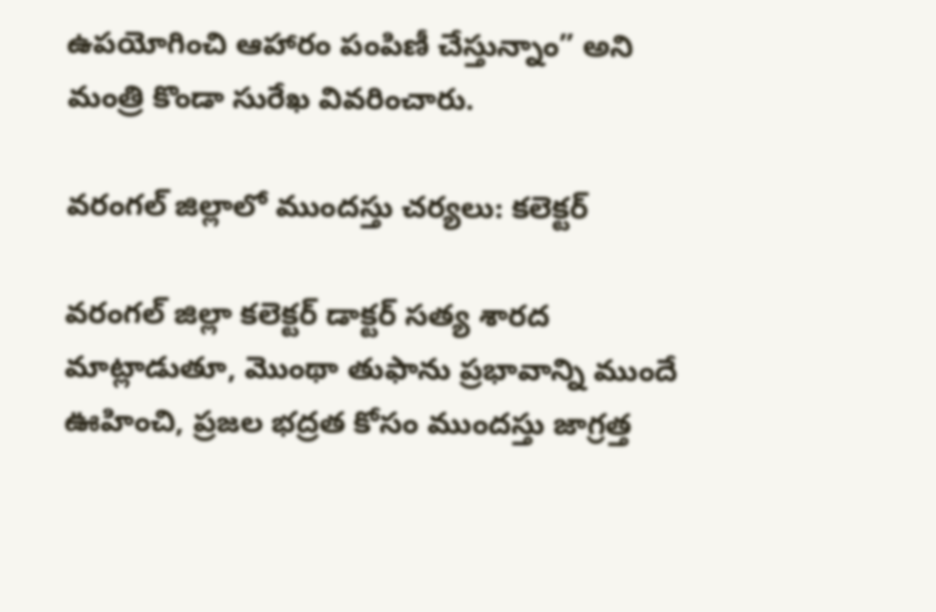ఉపయోగించి ఆహారం పంపిణీ చేస్తున్నాం” అని మంత్రి కొండా సురేఖ వివరించారు.

వరంగల్ జిల్లాలో ముందస్తు చర్యలు: కలెక్టర్

వరంగల్ జిల్లా కలెక్టర్ డాక్టర్ సత్య శారద మాట్లాడుతూ, మొంథా తుఫాను ప్రభావాన్ని ముందే ఊహించి, ప్రజల భద్రత కోసం ముందస్తు జాగ్రత్త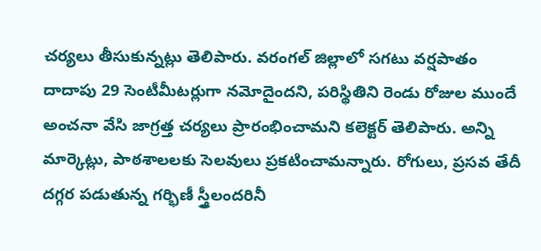చర్యలు తీసుకున్నట్లు తెలిపారు. వరంగల్ జిల్లాలో సగటు వర్షపాతం దాదాపు 29 సెంటీమీటర్లుగా నమోదైందని, పరిస్థితిని రెండు రోజుల ముందే అంచనా వేసి జాగ్రత్త చర్యలు ప్రారంభించామని కలెక్టర్ తెలిపారు. అన్ని మార్కెట్లు, పాఠశాలలకు సెలవులు ప్రకటించామన్నారు. రోగులు, ప్రసవ తేదీ దగ్గర పడుతున్న గర్భిణీ స్త్రీలందరినీ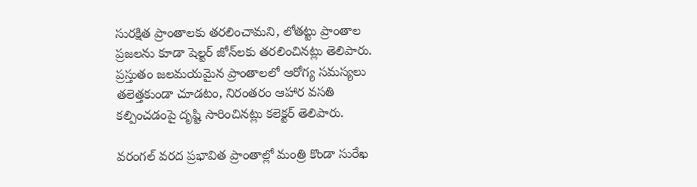సురక్షిత ప్రాంతాలకు తరలించామని, లోతట్టు ప్రాంతాల ప్రజలను కూడా షెల్టర్ జోన్‌లకు తరలించినట్లు తెలిపారు. ప్రస్తుతం జలమయమైన ప్రాంతాలలో ఆరోగ్య సమస్యలు తలెత్తకుండా చూడటం, నిరంతరం ఆహార వసతి కల్పించడంపై దృష్టి సారించినట్లు కలెక్టర్ తెలిపారు.

వరంగల్ వరద ప్రభావిత ప్రాంతాల్లో మంత్రి కొండా సురేఖ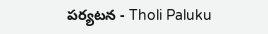పర్యటన - Tholi Paluku